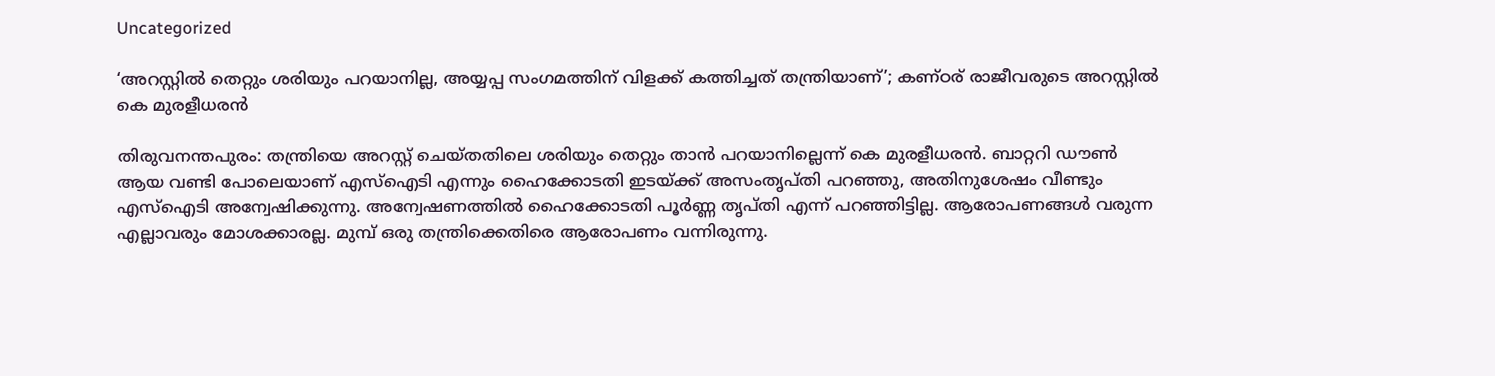Uncategorized

‘അറസ്റ്റിൽ തെറ്റും ശരിയും പറയാനില്ല, അയ്യപ്പ സംഗമത്തിന് വിളക്ക് കത്തിച്ചത് തന്ത്രിയാണ്’; കണ്ഠര് രാജീവരുടെ അറസ്റ്റിൽ കെ മുരളീധരൻ

തിരുവനന്തപുരം: തന്ത്രിയെ അറസ്റ്റ് ചെയ്തതിലെ ശരിയും തെറ്റും താൻ പറയാനില്ലെന്ന് കെ മുരളീധരൻ. ബാറ്ററി ഡൗൺ ആയ വണ്ടി പോലെയാണ് എസ്ഐടി എന്നും ഹൈക്കോടതി ഇടയ്ക്ക് അസംതൃപ്തി പറഞ്ഞു, അതിനുശേഷം വീണ്ടും എസ്ഐടി അന്വേഷിക്കുന്നു. അന്വേഷണത്തിൽ ഹൈക്കോടതി പൂർണ്ണ തൃപ്തി എന്ന് പറഞ്ഞിട്ടില്ല. ആരോപണങ്ങൾ വരുന്ന എല്ലാവരും മോശക്കാരല്ല. മുമ്പ് ഒരു തന്ത്രിക്കെതിരെ ആരോപണം വന്നിരുന്നു.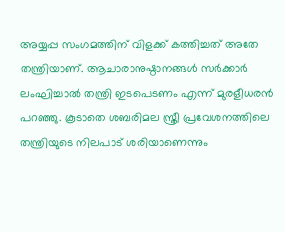അയ്യപ്പ സംഗമത്തിന് വിളക്ക് കത്തിച്ചത് അതേ തന്ത്രിയാണ്. ആചാരാനുഷ്ഠാനങ്ങൾ സർക്കാർ ലംഘിച്ചാൽ തന്ത്രി ഇടപെടണം എന്ന് മുരളീധരന്‍ പറഞ്ഞു. കൂടാതെ ശബരിമല സ്ത്രീ പ്രവേശനത്തിലെ തന്ത്രിയുടെ നിലപാട് ശരിയാണെന്നും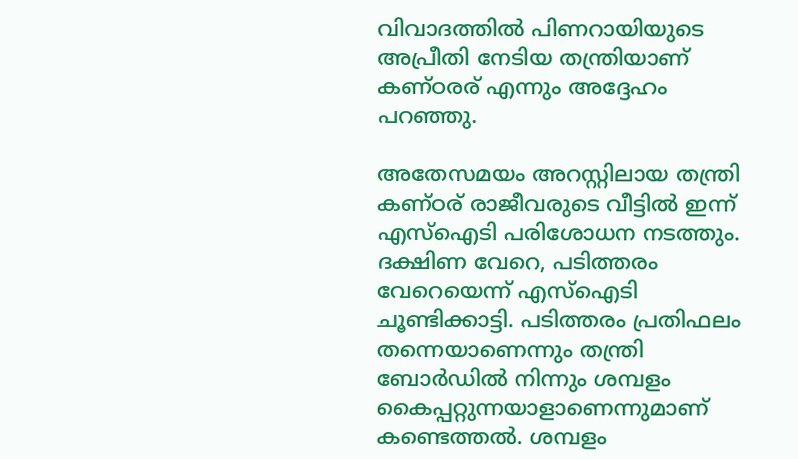വിവാദത്തിൽ പിണറായിയുടെ അപ്രീതി നേടിയ തന്ത്രിയാണ് കണ്ഠരര് എന്നും അദ്ദേഹം പറഞ്ഞു.

അതേസമയം അറസ്റ്റിലായ തന്ത്രി കണ്ഠര് രാജീവരുടെ വീട്ടിൽ ഇന്ന് എസ്ഐടി പരിശോധന നടത്തും. ദക്ഷിണ വേറെ, പടിത്തരം വേറെയെന്ന് എസ്ഐടി ചൂണ്ടിക്കാട്ടി. പടിത്തരം പ്രതിഫലം തന്നെയാണെന്നും തന്ത്രി ബോർഡിൽ നിന്നും ശമ്പളം കൈപ്പറ്റുന്നയാളാണെന്നുമാണ് കണ്ടെത്തൽ. ശമ്പളം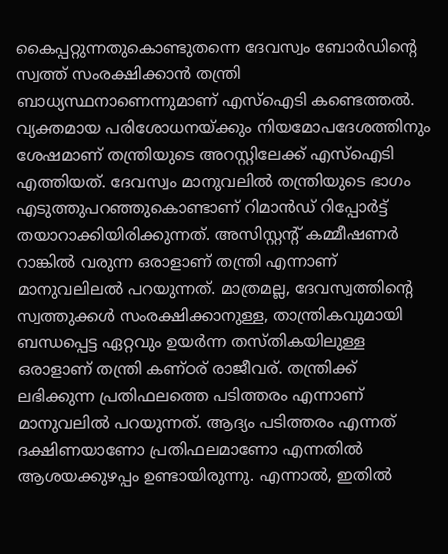കൈപ്പറ്റുന്നതുകൊണ്ടുതന്നെ ദേവസ്വം ബോർഡിന്റെ സ്വത്ത് സംരക്ഷിക്കാൻ തന്ത്രി ബാധ്യസ്ഥനാണെന്നുമാണ് എസ്ഐടി കണ്ടെത്തൽ. വ്യക്തമായ പരിശോധനയ്ക്കും നിയമോപദേശത്തിനും ശേഷമാണ് തന്ത്രിയുടെ അറസ്റ്റിലേക്ക് എസ്ഐടി എത്തിയത്. ദേവസ്വം മാനുവലിൽ തന്ത്രിയുടെ ഭാഗം എടുത്തുപറഞ്ഞുകൊണ്ടാണ് റിമാൻഡ് റിപ്പോർട്ട് തയാറാക്കിയിരിക്കുന്നത്. അസിസ്റ്റന്റ് കമ്മീഷണർ റാങ്കിൽ വരുന്ന ഒരാളാണ് തന്ത്രി എന്നാണ് മാനുവലിലല്‍ പറയുന്നത്. മാത്രമല്ല, ദേവസ്വത്തിന്റെ സ്വത്തുക്കൾ സംരക്ഷിക്കാനുള്ള, താന്ത്രികവുമായി ബന്ധപ്പെട്ട ഏറ്റവും ഉയർന്ന തസ്തികയിലുള്ള ഒരാളാണ് തന്ത്രി കണ്ഠര് രാജീവര്. തന്ത്രിക്ക് ലഭിക്കുന്ന പ്രതിഫലത്തെ പടിത്തരം എന്നാണ് മാനുവലിൽ പറയുന്നത്. ആദ്യം പടിത്തരം എന്നത് ദക്ഷിണയാണോ പ്രതിഫലമാണോ എന്നതിൽ ആശയക്കുഴപ്പം ഉണ്ടായിരുന്നു. എന്നാൽ, ഇതിൽ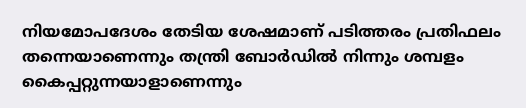നിയമോപദേശം തേടിയ ശേഷമാണ് പടിത്തരം പ്രതിഫലം തന്നെയാണെന്നും തന്ത്രി ബോർഡിൽ നിന്നും ശമ്പളം കൈപ്പറ്റുന്നയാളാണെന്നും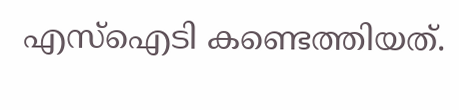എസ്ഐടി കണ്ടെത്തിയത്.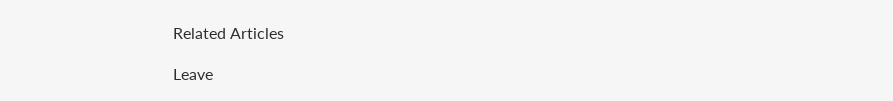Related Articles

Leave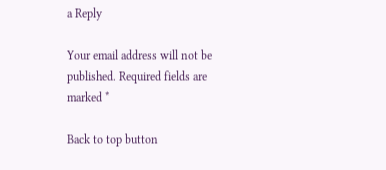a Reply

Your email address will not be published. Required fields are marked *

Back to top button